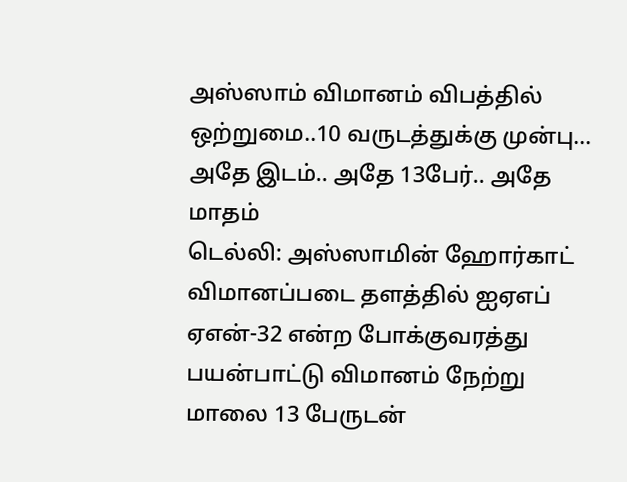அஸ்ஸாம் விமானம் விபத்தில் ஒற்றுமை..10 வருடத்துக்கு முன்பு... அதே இடம்.. அதே 13பேர்.. அதே மாதம்
டெல்லி: அஸ்ஸாமின் ஹோர்காட் விமானப்படை தளத்தில் ஐஏஎப் ஏஎன்-32 என்ற போக்குவரத்து பயன்பாட்டு விமானம் நேற்று மாலை 13 பேருடன்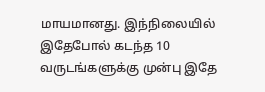மாயமானது. இந்நிலையில் இதேபோல் கடந்த 10 வருடங்களுக்கு முன்பு இதே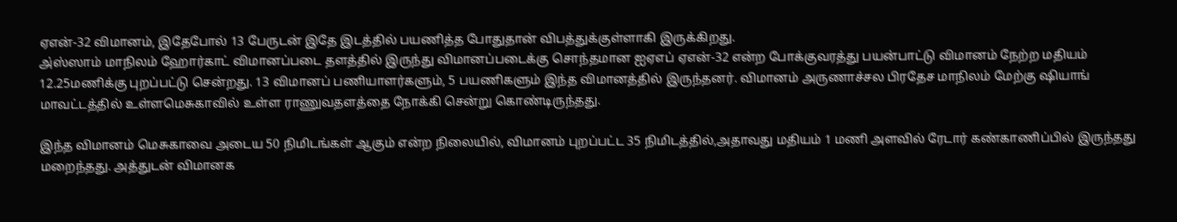ஏஎன்-32 விமானம், இதேபோல் 13 பேருடன் இதே இடத்தில் பயணித்த போதுதான் விபத்துக்குள்ளாகி இருக்கிறது.
அ்ஸ்ஸாம் மாநிலம் ஹோர்காட் விமானப்படை தளத்தில் இருந்து விமானப்படைக்கு சொந்தமான ஐஏஎப் ஏஎன்-32 என்ற போக்குவரத்து பயன்பாட்டு விமானம் நேற்ற மதியம் 12.25மணிக்கு புறப்பட்டு சென்றது. 13 விமானப் பணியாளர்களும், 5 பயணிகளும் இந்த விமானத்தில் இருந்தனர். விமானம் அருணாச்சல பிரதேச மாநிலம் மேற்கு ஷியாங் மாவட்டத்தில் உள்ளமெசுகாவில் உள்ள ராணுவதளத்தை நோக்கி சென்று கொண்டிருந்தது.

இந்த விமானம் மெசுகாவை அடைய 50 நிமிடங்கள் ஆகும் என்ற நிலையில், விமானம் புறப்பட்ட 35 நிமிடத்தில்,அதாவது மதியம் 1 மணி அளவில் ரேடார் கண்காணிப்பில் இருந்தது மறைந்தது. அத்துடன் விமானக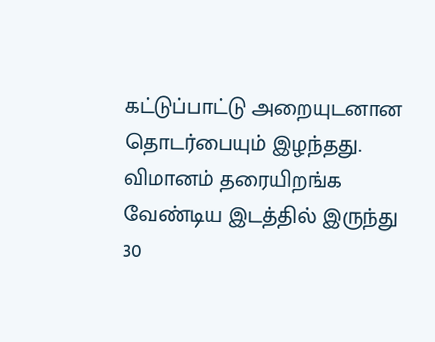கட்டுப்பாட்டு அறையுடனான தொடர்பையும் இழந்தது. விமானம் தரையிறங்க வேண்டிய இடத்தில் இருந்து 30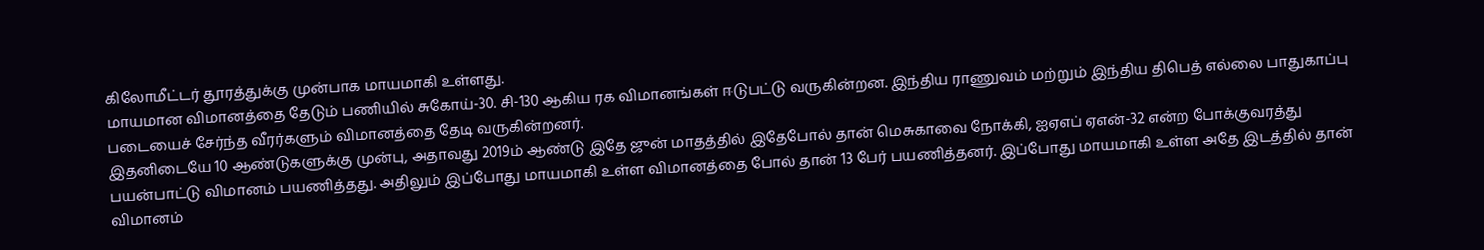கிலோமீட்டர் தூரத்துக்கு முன்பாக மாயமாகி உள்ளது.
மாயமான விமானத்தை தேடும் பணியில் சுகோய்-30. சி-130 ஆகிய ரக விமானங்கள் ஈடுபட்டு வருகின்றன. இந்திய ராணுவம் மற்றும் இந்திய திபெத் எல்லை பாதுகாப்பு படையைச் சேர்ந்த வீரர்களும் விமானத்தை தேடி வருகின்றனர்.
இதனிடையே 10 ஆண்டுகளுக்கு முன்பு, அதாவது 2019ம் ஆண்டு இதே ஜுன் மாதத்தில் இதேபோல் தான் மெசுகாவை நோக்கி, ஐஏஎப் ஏஎன்-32 என்ற போக்குவரத்து பயன்பாட்டு விமானம் பயணித்தது. அதிலும் இப்போது மாயமாகி உள்ள விமானத்தை போல் தான் 13 பேர் பயணித்தனர். இப்போது மாயமாகி உள்ள அதே இடத்தில் தான் விமானம்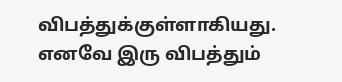விபத்துக்குள்ளாகியது. எனவே இரு விபத்தும்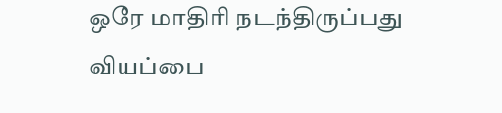ஒரே மாதிரி நடந்திருப்பது வியப்பை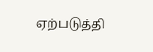ஏற்படுத்தி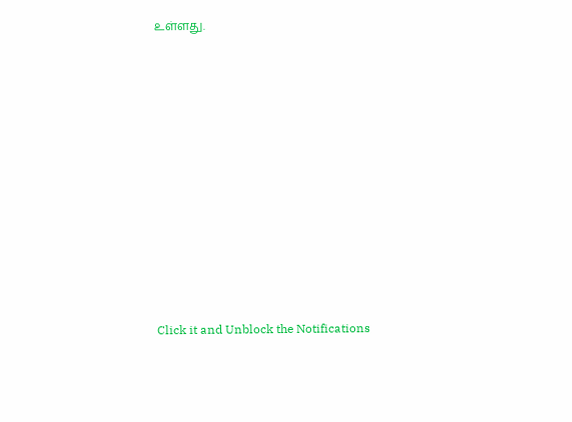உள்ளது.












Click it and Unblock the Notifications